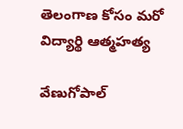తెలంగాణ కోసం మరో విద్యార్థి ఆత్మహత్య

వేణుగోపాల్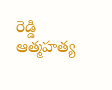రెడ్డి ఆత్మహత్య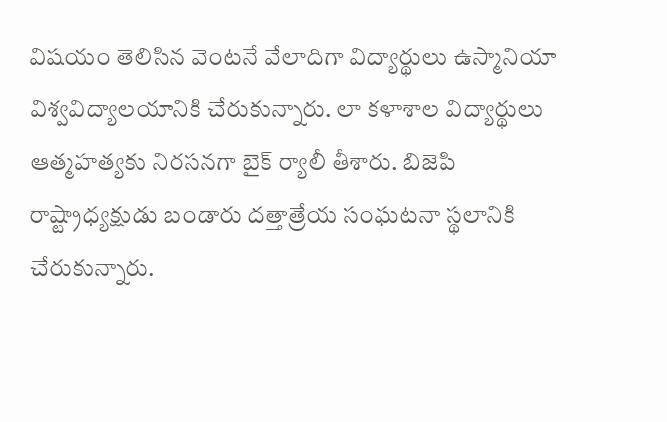విషయం తెలిసిన వెంటనే వేలాదిగా విద్యార్థులు ఉస్మానియా విశ్వవిద్యాలయానికి చేరుకున్నారు. లా కళాశాల విద్యార్థులు ఆత్మహత్యకు నిరసనగా బైక్ ర్యాలీ తీశారు. బిజెపి రాష్ట్రాధ్యక్షుడు బండారు దత్తాత్రేయ సంఘటనా స్థలానికి చేరుకున్నారు.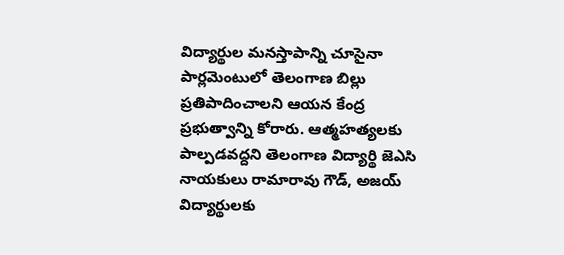విద్యార్థుల మనస్తాపాన్ని చూసైనా పార్లమెంటులో తెలంగాణ బిల్లు ప్రతిపాదించాలని ఆయన కేంద్ర ప్రభుత్వాన్ని కోరారు. ఆత్మహత్యలకు పాల్పడవద్దని తెలంగాణ విద్యార్థి జెఎసి నాయకులు రామారావు గౌడ్, అజయ్ విద్యార్థులకు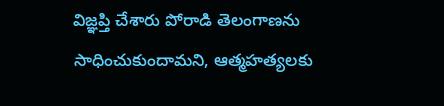విజ్ఞప్తి చేశారు పోరాడి తెలంగాణను సాధించుకుందామని, ఆత్మహత్యలకు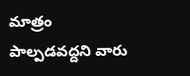మాత్రం పాల్పడవద్దని వారు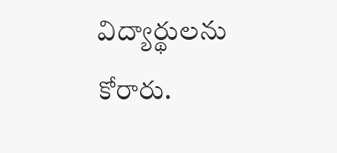విద్యార్థులను కోరారు.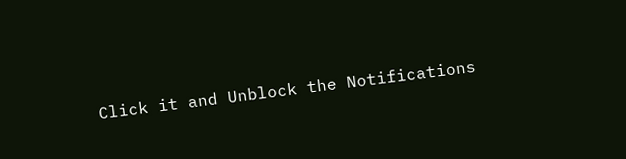Click it and Unblock the Notifications